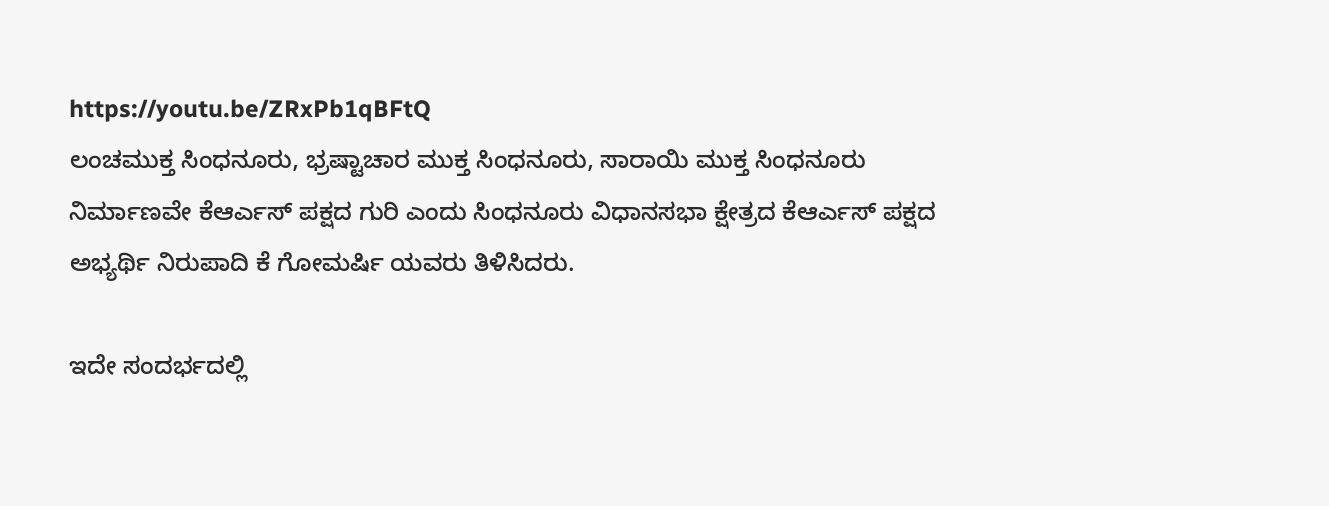https://youtu.be/ZRxPb1qBFtQ
ಲಂಚಮುಕ್ತ ಸಿಂಧನೂರು, ಭ್ರಷ್ಟಾಚಾರ ಮುಕ್ತ ಸಿಂಧನೂರು, ಸಾರಾಯಿ ಮುಕ್ತ ಸಿಂಧನೂರು ನಿರ್ಮಾಣವೇ ಕೆಆರ್ಎಸ್ ಪಕ್ಷದ ಗುರಿ ಎಂದು ಸಿಂಧನೂರು ವಿಧಾನಸಭಾ ಕ್ಷೇತ್ರದ ಕೆಆರ್ಎಸ್ ಪಕ್ಷದ ಅಭ್ಯರ್ಥಿ ನಿರುಪಾದಿ ಕೆ ಗೋಮರ್ಷಿ ಯವರು ತಿಳಿಸಿದರು.

ಇದೇ ಸಂದರ್ಭದಲ್ಲಿ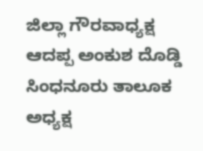ಜಿಲ್ಲಾ ಗೌರವಾಧ್ಯಕ್ಷ ಆದಪ್ಪ ಅಂಕುಶ ದೊಡ್ಡಿ ಸಿಂಧನೂರು ತಾಲೂಕ ಅಧ್ಯಕ್ಷ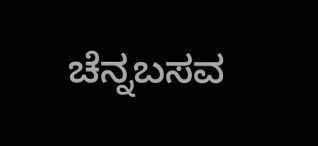ಚೆನ್ನಬಸವ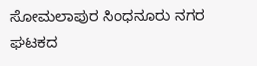ಸೋಮಲಾಪುರ ಸಿಂಧನೂರು ನಗರ ಘಟಕದ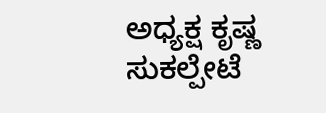ಅಧ್ಯಕ್ಷ ಕೃಷ್ಣ ಸುಕಲ್ಪೇಟೆ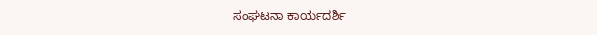ಸಂಘಟನಾ ಕಾರ್ಯದರ್ಶಿ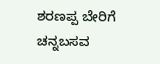ಶರಣಪ್ಪ ಬೇರಿಗೆ ಚನ್ನಬಸವ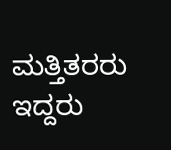ಮತ್ತಿತರರು ಇದ್ದರು